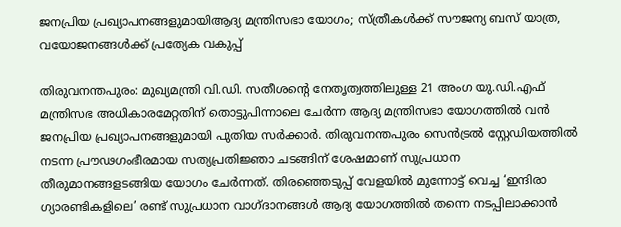ജനപ്രിയ പ്രഖ്യാപനങ്ങളുമായിആദ്യ മന്ത്രിസഭാ യോഗം; സ്ത്രീകൾക്ക് സൗജന്യ ബസ് യാത്ര, വയോജനങ്ങൾക്ക് പ്രത്യേക വകുപ്പ്

തിരുവനന്തപുരം: മുഖ്യമന്ത്രി വി.ഡി. സതീശന്റെ നേതൃത്വത്തിലുള്ള 21 അംഗ യു.ഡി.എഫ് മന്ത്രിസഭ അധികാരമേറ്റതിന് തൊട്ടുപിന്നാലെ ചേർന്ന ആദ്യ മന്ത്രിസഭാ യോഗത്തിൽ വൻ ജനപ്രിയ പ്രഖ്യാപനങ്ങളുമായി പുതിയ സർക്കാർ. തിരുവനന്തപുരം സെൻട്രൽ സ്റ്റേഡിയത്തിൽ നടന്ന പ്രൗഢഗംഭീരമായ സത്യപ്രതിജ്ഞാ ചടങ്ങിന് ശേഷമാണ് സുപ്രധാന തീരുമാനങ്ങളടങ്ങിയ യോഗം ചേർന്നത്. തിരഞ്ഞെടുപ്പ് വേളയിൽ മുന്നോട്ട് വെച്ച ‘ഇന്ദിരാ ഗ്യാരണ്ടികളിലെ’ രണ്ട് സുപ്രധാന വാഗ്ദാനങ്ങൾ ആദ്യ യോഗത്തിൽ തന്നെ നടപ്പിലാക്കാൻ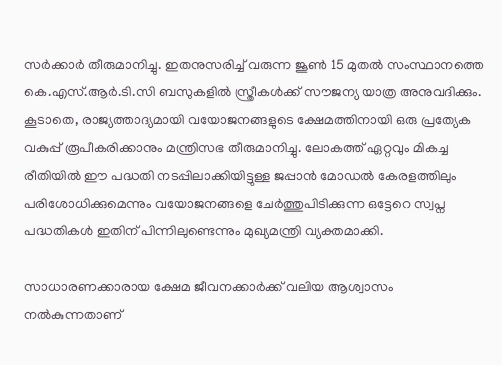സർക്കാർ തീരുമാനിച്ചു. ഇതനുസരിച്ച് വരുന്ന ജൂൺ 15 മുതൽ സംസ്ഥാനത്തെ കെ.എസ്.ആർ.ടി.സി ബസുകളിൽ സ്ത്രീകൾക്ക് സൗജന്യ യാത്ര അനുവദിക്കും. കൂടാതെ, രാജ്യത്താദ്യമായി വയോജനങ്ങളുടെ ക്ഷേമത്തിനായി ഒരു പ്രത്യേക വകുപ്പ് രൂപീകരിക്കാനും മന്ത്രിസഭ തീരുമാനിച്ചു. ലോകത്ത് ഏറ്റവും മികച്ച രീതിയിൽ ഈ പദ്ധതി നടപ്പിലാക്കിയിട്ടുള്ള ജപ്പാൻ മോഡൽ കേരളത്തിലും പരിശോധിക്കുമെന്നും വയോജനങ്ങളെ ചേർത്തുപിടിക്കുന്ന ഒട്ടേറെ സ്വപ്ന പദ്ധതികൾ ഇതിന് പിന്നിലുണ്ടെന്നും മുഖ്യമന്ത്രി വ്യക്തമാക്കി.

സാധാരണക്കാരായ ക്ഷേമ ജീവനക്കാർക്ക് വലിയ ആശ്വാസം നൽകുന്നതാണ്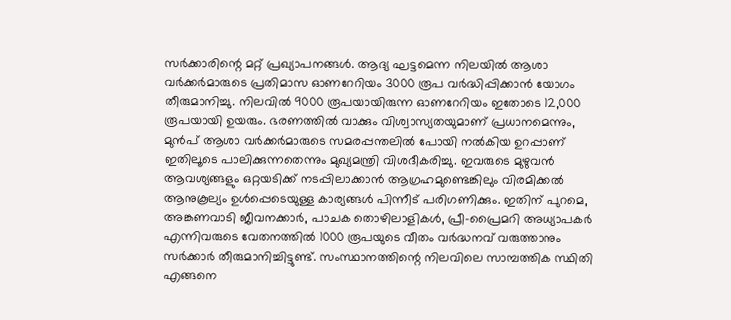സർക്കാരിന്റെ മറ്റ് പ്രഖ്യാപനങ്ങൾ. ആദ്യ ഘട്ടമെന്ന നിലയിൽ ആശാ വർക്കർമാരുടെ പ്രതിമാസ ഓണറേറിയം 3000 രൂപ വർദ്ധിപ്പിക്കാൻ യോഗം തീരുമാനിച്ചു. നിലവിൽ 9000 രൂപയായിരുന്ന ഓണറേറിയം ഇതോടെ 12,000 രൂപയായി ഉയരും. ഭരണത്തിൽ വാക്കും വിശ്വാസ്യതയുമാണ് പ്രധാനമെന്നും, മുൻപ് ആശാ വർക്കർമാരുടെ സമരപ്പന്തലിൽ പോയി നൽകിയ ഉറപ്പാണ് ഇതിലൂടെ പാലിക്കുന്നതെന്നും മുഖ്യമന്ത്രി വിശദീകരിച്ചു. ഇവരുടെ മുഴുവൻ ആവശ്യങ്ങളും ഒറ്റയടിക്ക് നടപ്പിലാക്കാൻ ആഗ്രഹമുണ്ടെങ്കിലും വിരമിക്കൽ ആനുകൂല്യം ഉൾപ്പെടെയുള്ള കാര്യങ്ങൾ പിന്നീട് പരിഗണിക്കും. ഇതിന് പുറമെ, അങ്കണവാടി ജീവനക്കാർ, പാചക തൊഴിലാളികൾ, പ്രീ-പ്രൈമറി അധ്യാപകർ എന്നിവരുടെ വേതനത്തിൽ 1000 രൂപയുടെ വീതം വർദ്ധനവ് വരുത്താനും സർക്കാർ തീരുമാനിച്ചിട്ടുണ്ട്. സംസ്ഥാനത്തിന്റെ നിലവിലെ സാമ്പത്തിക സ്ഥിതി എങ്ങനെ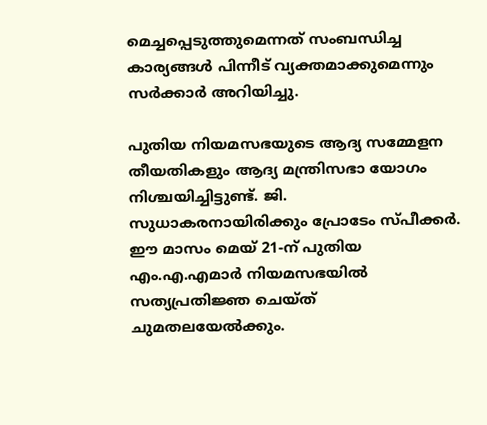മെച്ചപ്പെടുത്തുമെന്നത് സംബന്ധിച്ച കാര്യങ്ങൾ പിന്നീട് വ്യക്തമാക്കുമെന്നും സർക്കാർ അറിയിച്ചു.

പുതിയ നിയമസഭയുടെ ആദ്യ സമ്മേളന തീയതികളും ആദ്യ മന്ത്രിസഭാ യോഗം നിശ്ചയിച്ചിട്ടുണ്ട്. ജി. സുധാകരനായിരിക്കും പ്രോടേം സ്പീക്കർ. ഈ മാസം മെയ് 21-ന് പുതിയ എം.എ.എമാർ നിയമസഭയിൽ സത്യപ്രതിജ്ഞ ചെയ്ത് ചുമതലയേൽക്കും.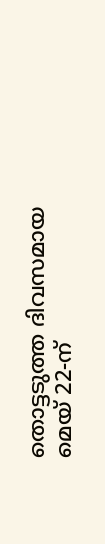തൊട്ടടുത്ത ദിവസമായ മെയ് 22-ന്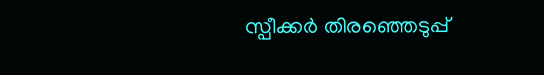സ്പീക്കർ തിരഞ്ഞെടുപ്പ്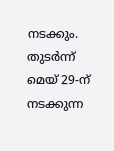നടക്കും. തുടർന്ന് മെയ് 29-ന് നടക്കുന്ന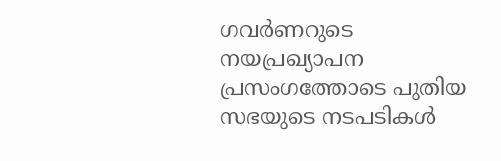ഗവർണറുടെ നയപ്രഖ്യാപന പ്രസംഗത്തോടെ പുതിയ സഭയുടെ നടപടികൾ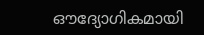ഔദ്യോഗികമായി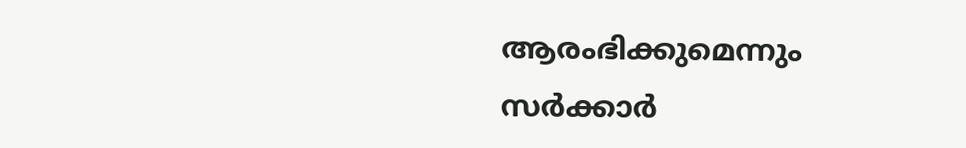ആരംഭിക്കുമെന്നും സർക്കാർ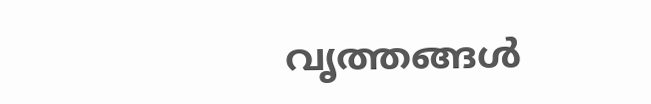വൃത്തങ്ങൾ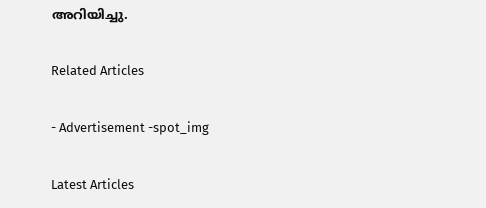അറിയിച്ചു.

Related Articles

- Advertisement -spot_img

Latest Articles